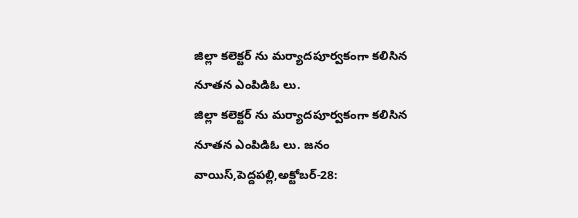జిల్లా కలెక్టర్ ను మర్యాదపూర్వకంగా కలిసిన నూతన ఎంపిడిఓ లు.
జిల్లా కలెక్టర్ ను మర్యాదపూర్వకంగా కలిసిన నూతన ఎంపిడిఓ లు. జనం వాయిస్,పెద్దపల్లి,అక్టోబర్-28: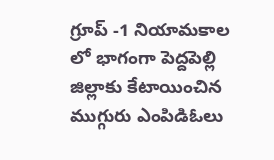గ్రూప్ -1 నియామకాల లో భాగంగా పెద్దపెల్లి జిల్లాకు కేటాయించిన ముగ్గురు ఎంపిడిఓలు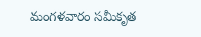మంగళవారం సమీకృత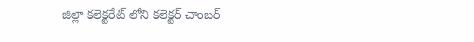జిల్లా కలెక్టరేట్ లోని కలెక్టర్ చాంబర్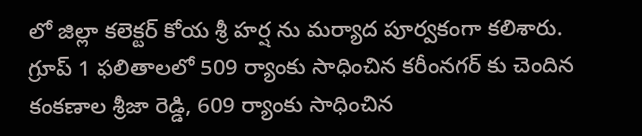లో జిల్లా కలెక్టర్ కోయ శ్రీ హర్ష ను మర్యాద పూర్వకంగా కలిశారు. గ్రూప్ 1 ఫలితాలలో 509 ర్యాంకు సాధించిన కరీంనగర్ కు చెందిన కంకణాల శ్రీజా రెడ్డి, 609 ర్యాంకు సాధించిన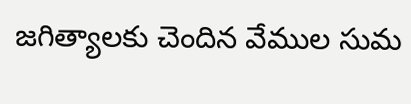జగిత్యాలకు చెందిన వేముల సుమ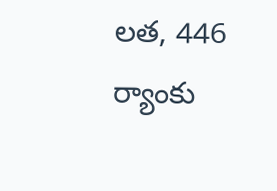లత, 446 ర్యాంకు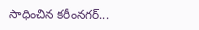సాధించిన కరీంనగర్...